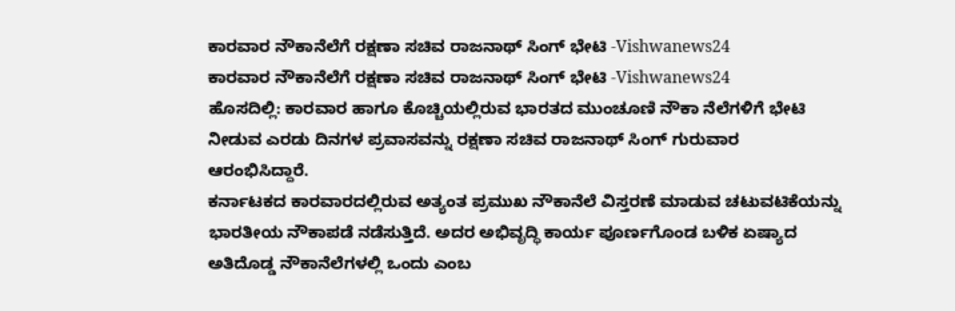ಕಾರವಾರ ನೌಕಾನೆಲೆಗೆ ರಕ್ಷಣಾ ಸಚಿವ ರಾಜನಾಥ್ ಸಿಂಗ್ ಭೇಟಿ -Vishwanews24
ಕಾರವಾರ ನೌಕಾನೆಲೆಗೆ ರಕ್ಷಣಾ ಸಚಿವ ರಾಜನಾಥ್ ಸಿಂಗ್ ಭೇಟಿ -Vishwanews24
ಹೊಸದಿಲ್ಲಿ: ಕಾರವಾರ ಹಾಗೂ ಕೊಚ್ಚಿಯಲ್ಲಿರುವ ಭಾರತದ ಮುಂಚೂಣಿ ನೌಕಾ ನೆಲೆಗಳಿಗೆ ಭೇಟಿ ನೀಡುವ ಎರಡು ದಿನಗಳ ಪ್ರವಾಸವನ್ನು ರಕ್ಷಣಾ ಸಚಿವ ರಾಜನಾಥ್ ಸಿಂಗ್ ಗುರುವಾರ ಆರಂಭಿಸಿದ್ದಾರೆ.
ಕರ್ನಾಟಕದ ಕಾರವಾರದಲ್ಲಿರುವ ಅತ್ಯಂತ ಪ್ರಮುಖ ನೌಕಾನೆಲೆ ವಿಸ್ತರಣೆ ಮಾಡುವ ಚಟುವಟಿಕೆಯನ್ನು ಭಾರತೀಯ ನೌಕಾಪಡೆ ನಡೆಸುತ್ತಿದೆ. ಅದರ ಅಭಿವೃದ್ಧಿ ಕಾರ್ಯ ಪೂರ್ಣಗೊಂಡ ಬಳಿಕ ಏಷ್ಯಾದ ಅತಿದೊಡ್ಡ ನೌಕಾನೆಲೆಗಳಲ್ಲಿ ಒಂದು ಎಂಬ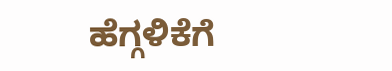ಹೆಗ್ಗಳಿಕೆಗೆ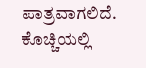ಪಾತ್ರವಾಗಲಿದೆ.
ಕೊಚ್ಚಿಯಲ್ಲಿ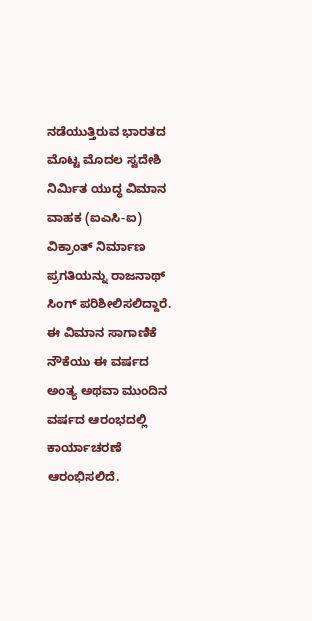ನಡೆಯುತ್ತಿರುವ ಭಾರತದ ಮೊಟ್ಟ ಮೊದಲ ಸ್ವದೇಶಿ ನಿರ್ಮಿತ ಯುದ್ಧ ವಿಮಾನ ವಾಹಕ (ಐಎಸಿ-ಐ) ವಿಕ್ರಾಂತ್ ನಿರ್ಮಾಣ ಪ್ರಗತಿಯನ್ನು ರಾಜನಾಥ್ ಸಿಂಗ್ ಪರಿಶೀಲಿಸಲಿದ್ದಾರೆ. ಈ ವಿಮಾನ ಸಾಗಾಣಿಕೆ ನೌಕೆಯು ಈ ವರ್ಷದ ಅಂತ್ಯ ಅಥವಾ ಮುಂದಿನ ವರ್ಷದ ಆರಂಭದಲ್ಲಿ ಕಾರ್ಯಾಚರಣೆ ಆರಂಭಿಸಲಿದೆ.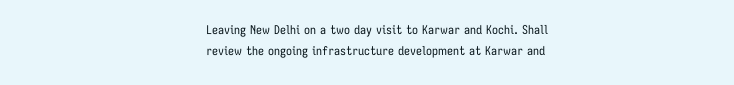Leaving New Delhi on a two day visit to Karwar and Kochi. Shall review the ongoing infrastructure development at Karwar and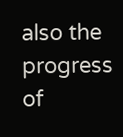also the progress of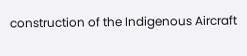construction of the Indigenous Aircraft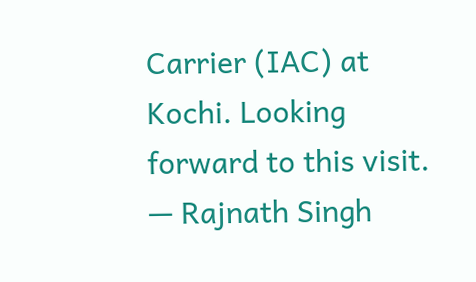Carrier (IAC) at Kochi. Looking forward to this visit.
— Rajnath Singh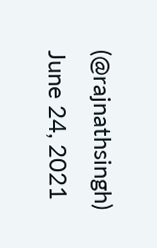(@rajnathsingh) June 24, 2021